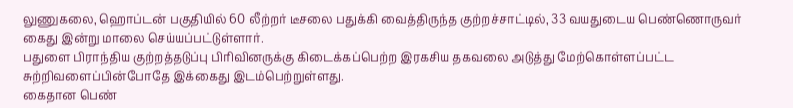லுணுகலை, ஹொப்டன் பகுதியில் 60 லீற்றர் டீசலை பதுக்கி வைத்திருந்த குற்றச்சாட்டில், 33 வயதுடைய பெண்ணொருவர் கைது இன்று மாலை செய்யப்பட்டுள்ளார்.
பதுளை பிராந்திய குற்றத்தடுப்பு பிரிவினருக்கு கிடைக்கப்பெற்ற இரகசிய தகவலை அடுத்து மேற்கொள்ளப்பட்ட சுற்றிவளைப்பின்போதே இக்கைது இடம்பெற்றுள்ளது.
கைதான பெண்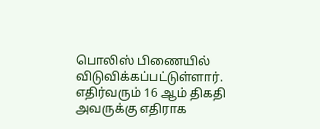பொலிஸ் பிணையில் விடுவிக்கப்பட்டுள்ளார். எதிர்வரும் 16 ஆம் திகதி அவருக்கு எதிராக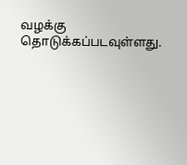வழக்கு தொடுக்கப்படவுள்ளது.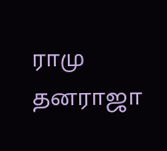ராமு தனராஜா